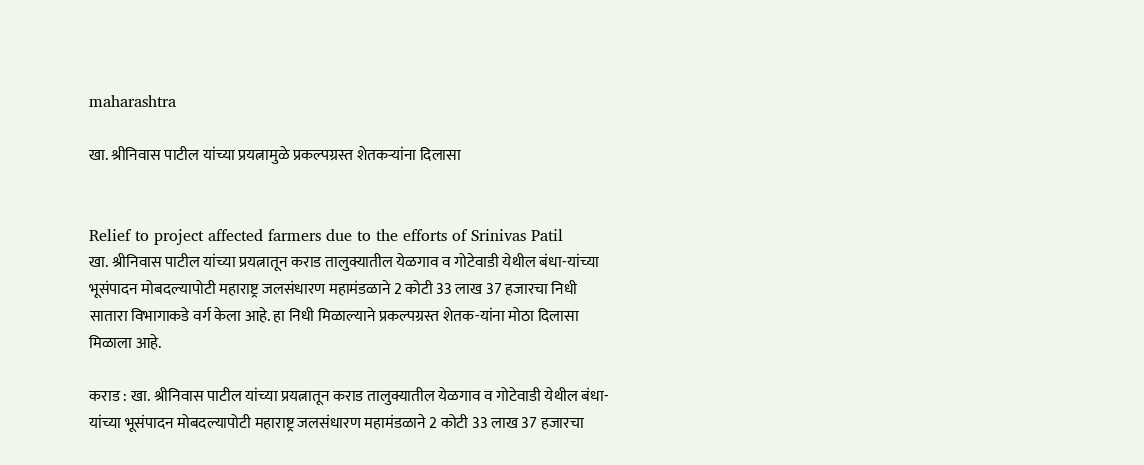maharashtra

खा. श्रीनिवास पाटील यांच्या प्रयत्नामुळे प्रकल्पग्रस्त शेतकर्‍यांना दिलासा


Relief to project affected farmers due to the efforts of Srinivas Patil
खा. श्रीनिवास पाटील यांच्या प्रयत्नातून कराड तालुक्यातील येळगाव व गोटेवाडी येथील बंधा-यांच्या भूसंपादन मोबदल्यापोटी महाराष्ट्र जलसंधारण महामंडळाने 2 कोटी 33 लाख 37 हजारचा निधी सातारा विभागाकडे वर्ग केला आहे. हा निधी मिळाल्याने प्रकल्पग्रस्त शेतक-यांना मोठा दिलासा मिळाला आहे.

कराड : खा. श्रीनिवास पाटील यांच्या प्रयत्नातून कराड तालुक्यातील येळगाव व गोटेवाडी येथील बंधा-यांच्या भूसंपादन मोबदल्यापोटी महाराष्ट्र जलसंधारण महामंडळाने 2 कोटी 33 लाख 37 हजारचा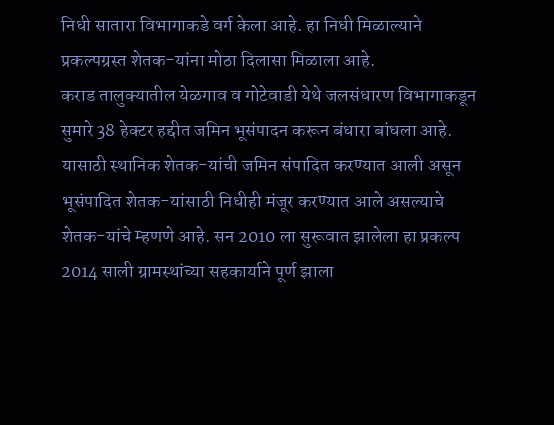निधी सातारा विभागाकडे वर्ग केला आहे. हा निधी मिळाल्याने प्रकल्पग्रस्त शेतक-यांना मोठा दिलासा मिळाला आहे.
कराड तालुक्यातील येळगाव व गोटेवाडी येथे जलसंधारण विभागाकडून सुमारे 38 हेक्टर हद्दीत जमिन भूसंपादन करून बंधारा बांधला आहे. यासाठी स्थानिक शेतक-यांची जमिन संपादित करण्यात आली असून भूसंपादित शेतक-यांसाठी निधीही मंजूर करण्यात आले असल्याचे शेतक-यांचे म्हणणे आहे. सन 2010 ला सुरूवात झालेला हा प्रकल्प 2014 साली ग्रामस्थांच्या सहकार्याने पूर्ण झाला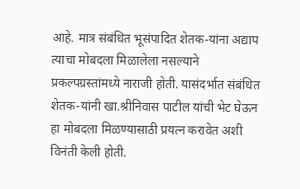आहे. मात्र संबंधित भूसंपादित शेतक-यांना अद्याप त्याचा मोबदला मिळालेला नसल्याने प्रकल्पग्रस्तांमध्ये नाराजी होती. यासंदर्भात संबंधित शेतक-यांनी खा.श्रीनिवास पाटील यांची भेट घेऊन हा मोबदला मिळण्यासाठी प्रयत्न करावेत अशी विनंती केली होती.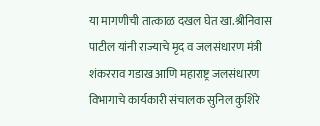या मागणीची तात्काळ दखल घेत खा.श्रीनिवास पाटील यांनी राज्याचे मृद व जलसंधारण मंत्री शंकरराव गडाख आणि महाराष्ट्र जलसंधारण विभागाचे कार्यकारी संचालक सुनिल कुशिरे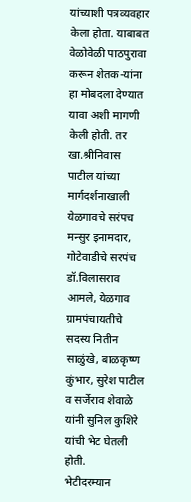यांच्याशी पत्रव्यवहार केला होता. याबाबत वेळोवेळी पाठपुरावा करून शेतक-यांना हा मोबदला देण्यात यावा अशी मागणी केली होती. तर खा.श्रीनिवास पाटील यांच्या मार्गदर्शनाखाली येळगावचे सरंपच मन्सुर इनामदार, गोटेवाडीचे सरपंच डॉ.विलासराव आमले, येळगाव ग्रामपंचायतीचे सदस्य नितीन साळुंखे, बाळकृष्ण कुंभार, सुरेश पाटील व सर्जेराव शेवाळे यांनी सुनिल कुशिरे यांची भेट घेतली होती.
भेटीदरम्यान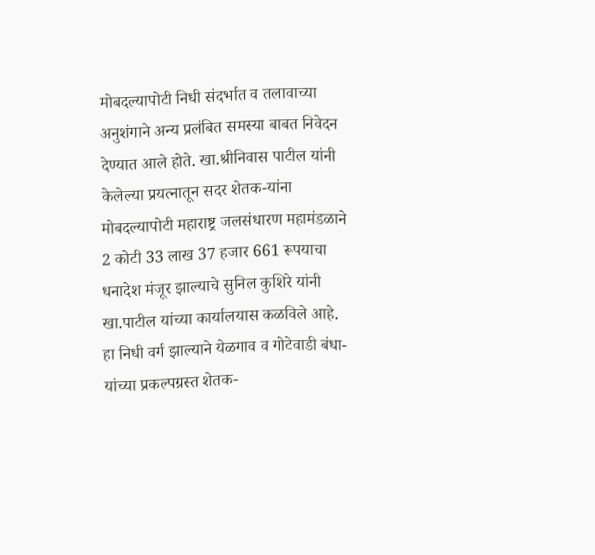मोबदल्यापोटी निधी संदर्भात व तलावाच्या अनुशंगाने अन्य प्रलंबित समस्या बाबत निवेदन देण्यात आले होते. खा.श्रीनिवास पाटील यांनी केलेल्या प्रयत्नातून सदर शेतक-यांना मोबदल्यापोटी महाराष्ट्र जलसंधारण महामंडळाने 2 कोटी 33 लाख 37 हजार 661 रूपयाचा धनादेश मंजूर झाल्याचे सुनिल कुशिरे यांनी खा.पाटील यांच्या कार्यालयास कळविले आहे. हा निधी वर्ग झाल्याने येळगाव व गोटेवाडी बंधा-यांच्या प्रकल्पग्रस्त शेतक-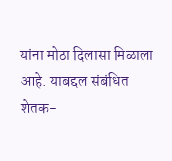यांना मोठा दिलासा मिळाला आहे. याबद्दल संबंधित शेतक-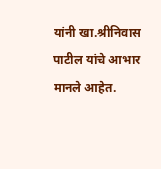यांनी खा.श्रीनिवास पाटील यांचे आभार मानले आहेत.